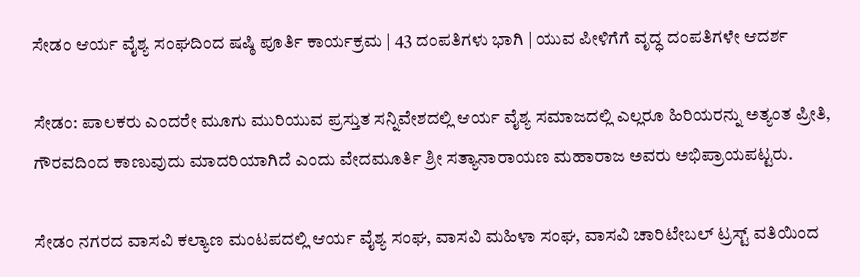ಸೇಡಂ ಆರ್ಯ ವೈಶ್ಯ ಸಂಘದಿಂದ ಷಷ್ಠಿ ಪೂರ್ತಿ ಕಾರ್ಯಕ್ರಮ | 43 ದಂಪತಿಗಳು ಭಾಗಿ | ಯುವ ಪೀಳಿಗೆಗೆ ವೃದ್ಧ ದಂಪತಿಗಳೇ ಆದರ್ಶ

ಸೇಡಂ: ಪಾಲಕರು ಎಂದರೇ ಮೂಗು ಮುರಿಯುವ ಪ್ರಸ್ತುತ ಸನ್ನಿವೇಶದಲ್ಲಿ ಆರ್ಯ ವೈಶ್ಯ ಸಮಾಜದಲ್ಲಿ ಎಲ್ಲರೂ ಹಿರಿಯರನ್ನು ಅತ್ಯಂತ ಪ್ರೀತಿ, ಗೌರವದಿಂದ ಕಾಣುವುದು ಮಾದರಿಯಾಗಿದೆ ಎಂದು ವೇದಮೂರ್ತಿ ಶ್ರೀ ಸತ್ಯಾನಾರಾಯಣ ಮಹಾರಾಜ ಅವರು ಅಭಿಪ್ರಾಯಪಟ್ಟರು.

ಸೇಡಂ ನಗರದ ವಾಸವಿ ಕಲ್ಯಾಣ ಮಂಟಪದಲ್ಲಿ ಆರ್ಯ ವೈಶ್ಯ ಸಂಘ, ವಾಸವಿ ಮಹಿಳಾ ಸಂಘ, ವಾಸವಿ ಚಾರಿಟೇಬಲ್ ಟ್ರಸ್ಟ್ ವತಿಯಿಂದ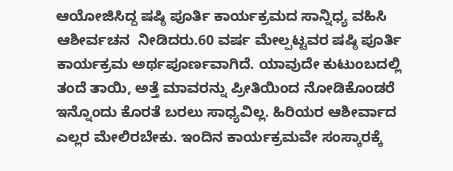ಆಯೋಜಿಸಿದ್ದ ಷಷ್ಠಿ ಪೂರ್ತಿ ಕಾರ್ಯಕ್ರಮದ ಸಾನ್ನಿಧ್ಯ ವಹಿಸಿ ಆಶೀರ್ವಚನ  ನೀಡಿದರು.60 ವರ್ಷ ಮೇಲ್ಪಟ್ಟವರ ಷಷ್ಠಿ ಪೂರ್ತಿ ಕಾರ್ಯಕ್ರಮ ಅರ್ಥಪೂರ್ಣವಾಗಿದೆ. ಯಾವುದೇ ಕುಟುಂಬದಲ್ಲಿ ತಂದೆ ತಾಯಿ, ಅತ್ತೆ ಮಾವರನ್ನು ಪ್ರೀತಿಯಿಂದ ನೋಡಿಕೊಂಡರೆ ಇನ್ನೊಂದು ಕೊರತೆ ಬರಲು ಸಾಧ್ಯವಿಲ್ಲ. ಹಿರಿಯರ ಆಶೀರ್ವಾದ ಎಲ್ಲರ ಮೇಲಿರಬೇಕು. ಇಂದಿನ ಕಾರ್ಯಕ್ರಮವೇ ಸಂಸ್ಕಾರಕ್ಕೆ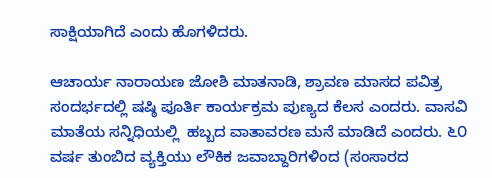ಸಾಕ್ಷಿಯಾಗಿದೆ ಎಂದು ಹೊಗಳಿದರು.

ಆಚಾರ್ಯ ನಾರಾಯಣ ಜೋಶಿ ಮಾತನಾಡಿ, ಶ್ರಾವಣ ಮಾಸದ ಪವಿತ್ರ ಸಂದರ್ಭದಲ್ಲಿ ಷಷ್ಠಿ ಪೂರ್ತಿ ಕಾರ್ಯಕ್ರಮ ಪುಣ್ಯದ ಕೆಲಸ ಎಂದರು. ವಾಸವಿ ಮಾತೆಯ ಸನ್ನಿಧಿಯಲ್ಲಿ  ಹಬ್ಬದ ವಾತಾವರಣ ಮನೆ ಮಾಡಿದೆ ಎಂದರು. ೬೦ ವರ್ಷ ತುಂಬಿದ ವ್ಯಕ್ತಿಯು ಲೌಕಿಕ ಜವಾಬ್ದಾರಿಗಳಿಂದ (ಸಂಸಾರದ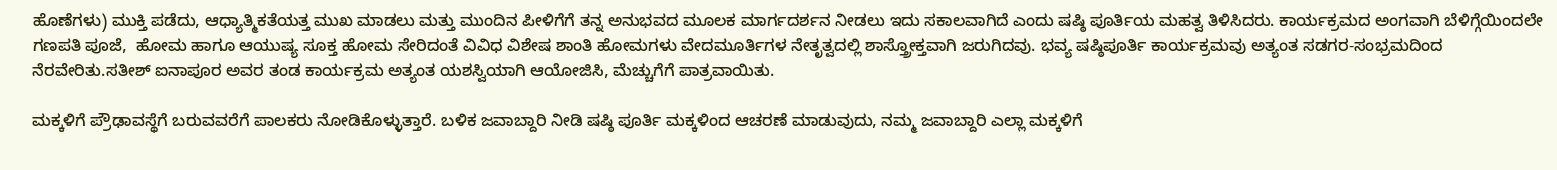ಹೊಣೆಗಳು) ಮುಕ್ತಿ ಪಡೆದು, ಆಧ್ಯಾತ್ಮಿಕತೆಯತ್ತ ಮುಖ ಮಾಡಲು ಮತ್ತು ಮುಂದಿನ ಪೀಳಿಗೆಗೆ ತನ್ನ ಅನುಭವದ ಮೂಲಕ ಮಾರ್ಗದರ್ಶನ ನೀಡಲು ಇದು ಸಕಾಲವಾಗಿದೆ ಎಂದು ಷಷ್ಠಿ ಪೂರ್ತಿಯ ಮಹತ್ವ ತಿಳಿಸಿದರು. ಕಾರ್ಯಕ್ರಮದ ಅಂಗವಾಗಿ ಬೆಳಿಗ್ಗೆಯಿಂದಲೇ ಗಣಪತಿ ಪೂಜೆ,  ಹೋಮ ಹಾಗೂ ಆಯುಷ್ಯ ಸೂಕ್ತ ಹೋಮ ಸೇರಿದಂತೆ ವಿವಿಧ ವಿಶೇಷ ಶಾಂತಿ ಹೋಮಗಳು ವೇದಮೂರ್ತಿಗಳ ನೇತೃತ್ವದಲ್ಲಿ ಶಾಸ್ತ್ರೋಕ್ತವಾಗಿ ಜರುಗಿದವು. ಭವ್ಯ ಷಷ್ಠಿಪೂರ್ತಿ ಕಾರ್ಯಕ್ರಮವು ಅತ್ಯಂತ ಸಡಗರ-ಸಂಭ್ರಮದಿಂದ ನೆರವೇರಿತು.ಸತೀಶ್ ಐನಾಪೂರ ಅವರ ತಂಡ ಕಾರ್ಯಕ್ರಮ ಅತ್ಯಂತ ಯಶಸ್ವಿಯಾಗಿ ಆಯೋಜಿಸಿ, ಮೆಚ್ಚುಗೆಗೆ ಪಾತ್ರವಾಯಿತು.

ಮಕ್ಕಳಿಗೆ ಪ್ರೌಢಾವಸ್ಥೆಗೆ ಬರುವವರೆಗೆ ಪಾಲಕರು ನೋಡಿಕೊಳ್ಳುತ್ತಾರೆ. ಬಳಿಕ ಜವಾಬ್ದಾರಿ ನೀಡಿ ಷಷ್ಠಿ ಪೂರ್ತಿ ಮಕ್ಕಳಿಂದ ಆಚರಣೆ ಮಾಡುವುದು, ನಮ್ಮ ಜವಾಬ್ದಾರಿ ಎಲ್ಲಾ ಮಕ್ಕಳಿಗೆ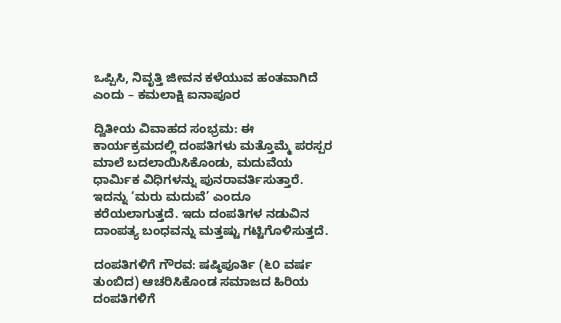ಒಪ್ಪಿಸಿ, ನಿವೃತ್ತಿ ಜೀವನ ಕಳೆಯುವ ಹಂತವಾಗಿದೆ ಎಂದು – ಕಮಲಾಕ್ಷಿ ಐನಾಪೂರ

ದ್ವಿತೀಯ ವಿವಾಹದ ಸಂಭ್ರಮ: ಈ ಕಾರ್ಯಕ್ರಮದಲ್ಲಿ ದಂಪತಿಗಳು ಮತ್ತೊಮ್ಮೆ ಪರಸ್ಪರ ಮಾಲೆ ಬದಲಾಯಿಸಿಕೊಂಡು, ಮದುವೆಯ ಧಾರ್ಮಿಕ ವಿಧಿಗಳನ್ನು ಪುನರಾವರ್ತಿಸುತ್ತಾರೆ. ಇದನ್ನು ‘ಮರು ಮದುವೆ’ ಎಂದೂ ಕರೆಯಲಾಗುತ್ತದೆ. ಇದು ದಂಪತಿಗಳ ನಡುವಿನ ದಾಂಪತ್ಯ ಬಂಧವನ್ನು ಮತ್ತಷ್ಟು ಗಟ್ಟಿಗೊಳಿಸುತ್ತದೆ.

ದಂಪತಿಗಳಿಗೆ ಗೌರವ: ಷಷ್ಠಿಪೂರ್ತಿ (೬೦ ವರ್ಷ ತುಂಬಿದ) ಆಚರಿಸಿಕೊಂಡ ಸಮಾಜದ ಹಿರಿಯ ದಂಪತಿಗಳಿಗೆ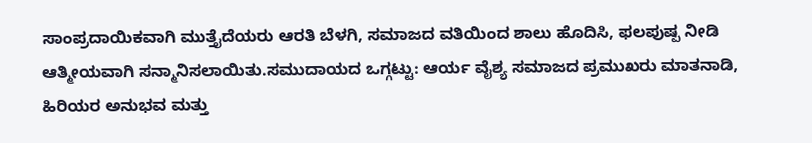ಸಾಂಪ್ರದಾಯಿಕವಾಗಿ ಮುತ್ತೈದೆಯರು ಆರತಿ ಬೆಳಗಿ, ಸಮಾಜದ ವತಿಯಿಂದ ಶಾಲು ಹೊದಿಸಿ, ಫಲಪುಷ್ಪ ನೀಡಿ ಆತ್ಮೀಯವಾಗಿ ಸನ್ಮಾನಿಸಲಾಯಿತು.ಸಮುದಾಯದ ಒಗ್ಗಟ್ಟು: ಆರ್ಯ ವೈಶ್ಯ ಸಮಾಜದ ಪ್ರಮುಖರು ಮಾತನಾಡಿ, ಹಿರಿಯರ ಅನುಭವ ಮತ್ತು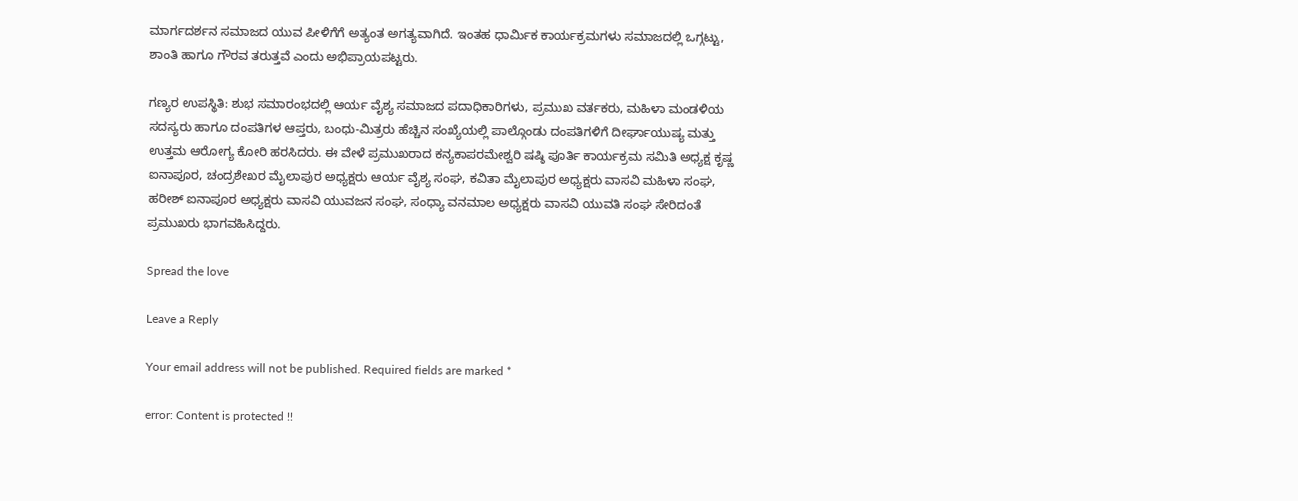ಮಾರ್ಗದರ್ಶನ ಸಮಾಜದ ಯುವ ಪೀಳಿಗೆಗೆ ಅತ್ಯಂತ ಅಗತ್ಯವಾಗಿದೆ. ಇಂತಹ ಧಾರ್ಮಿಕ ಕಾರ್ಯಕ್ರಮಗಳು ಸಮಾಜದಲ್ಲಿ ಒಗ್ಗಟ್ಟು, ಶಾಂತಿ ಹಾಗೂ ಗೌರವ ತರುತ್ತವೆ ಎಂದು ಅಭಿಪ್ರಾಯಪಟ್ಟರು.

ಗಣ್ಯರ ಉಪಸ್ಥಿತಿ: ಶುಭ ಸಮಾರಂಭದಲ್ಲಿ ಆರ್ಯ ವೈಶ್ಯ ಸಮಾಜದ ಪದಾಧಿಕಾರಿಗಳು, ಪ್ರಮುಖ ವರ್ತಕರು, ಮಹಿಳಾ ಮಂಡಳಿಯ ಸದಸ್ಯರು ಹಾಗೂ ದಂಪತಿಗಳ ಆಪ್ತರು, ಬಂಧು-ಮಿತ್ರರು ಹೆಚ್ಚಿನ ಸಂಖ್ಯೆಯಲ್ಲಿ ಪಾಲ್ಗೊಂಡು ದಂಪತಿಗಳಿಗೆ ದೀರ್ಘಾಯುಷ್ಯ ಮತ್ತು ಉತ್ತಮ ಆರೋಗ್ಯ ಕೋರಿ ಹರಸಿದರು. ಈ ವೇಳೆ ಪ್ರಮುಖರಾದ ಕನ್ಯಕಾಪರಮೇಶ್ವರಿ ಷಷ್ಠಿ ಪೂರ್ತಿ ಕಾರ್ಯಕ್ರಮ ಸಮಿತಿ ಅಧ್ಯಕ್ಷ ಕೃಷ್ಣ ಐನಾಪೂರ, ಚಂದ್ರಶೇಖರ ಮೈಲಾಪುರ ಅಧ್ಯಕ್ಷರು ಆರ್ಯ ವೈಶ್ಯ ಸಂಘ, ಕವಿತಾ ಮೈಲಾಪುರ ಅಧ್ಯಕ್ಷರು ವಾಸವಿ ಮಹಿಳಾ ಸಂಘ, ಹರೀಶ್ ಐನಾಪೂರ ಅಧ್ಯಕ್ಷರು ವಾಸವಿ ಯುವಜನ ಸಂಘ, ಸಂಧ್ಯಾ ವನಮಾಲ ಅಧ್ಯಕ್ಷರು ವಾಸವಿ ಯುವತಿ ಸಂಘ ಸೇರಿದಂತೆ ಪ್ರಮುಖರು ಭಾಗವಹಿಸಿದ್ದರು.

Spread the love

Leave a Reply

Your email address will not be published. Required fields are marked *

error: Content is protected !!